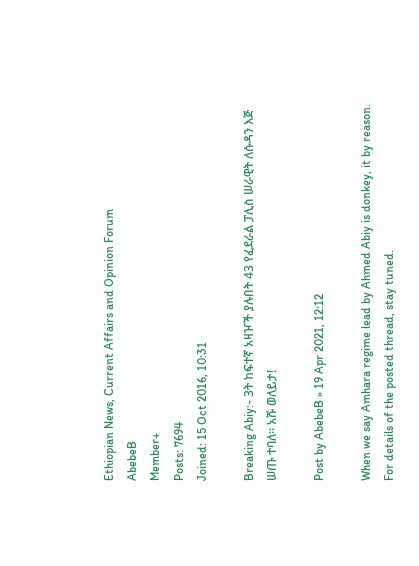Ethiopian News, Current Affairs and Opinion Forum
AbebeB
Member+
Posts: 7694
Joined: 15 Oct 2016, 10:31

Breaking Abiy:- 3ት ከፍተኛ አዛዦች ያሉበት 43 የፈደራል ፓሊስ ሠራዊት ለሱዳን እጅ ሠጡ ተባለ፡፡ አሹ ወለይታ!

Post by AbebeB » 19 Apr 2021, 12:12

When we say Amhara regime lead by Ahmed Abiy is donkey, it by reason. For details of the posted thread, stay tuned.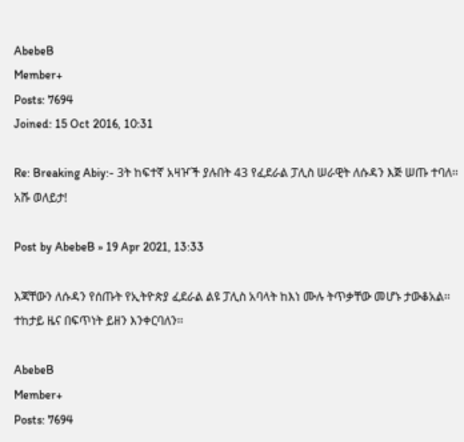AbebeB
Member+
Posts: 7694
Joined: 15 Oct 2016, 10:31

Re: Breaking Abiy:- 3ት ከፍተኛ አዛዦች ያሉበት 43 የፈደራል ፓሊስ ሠራዊት ለሱዳን እጅ ሠጡ ተባለ፡፡ አሹ ወለይታ!

Post by AbebeB » 19 Apr 2021, 13:33

እጃቸውን ለሱዳን የሰጡት የኢትዮጵያ ፈደራል ልዩ ፓሊስ አባላት ከእነ ሙሉ ትጥቃቸው መሆኑ ታውቆአል፡፡ ተከታይ ዜና በፍጥነት ይዘን እንቀርባለን፡፡

AbebeB
Member+
Posts: 7694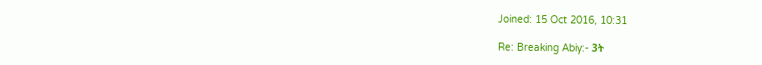Joined: 15 Oct 2016, 10:31

Re: Breaking Abiy:- 3ት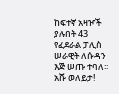ከፍተኛ አዛዦች ያሉበት 43 የፈደራል ፓሊስ ሠራዊት ለሱዳን እጅ ሠጡ ተባለ፡፡ አሹ ወለይታ!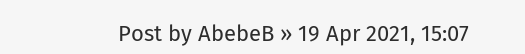Post by AbebeB » 19 Apr 2021, 15:07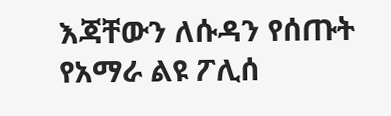እጃቸውን ለሱዳን የሰጡት የአማራ ልዩ ፖሊሰ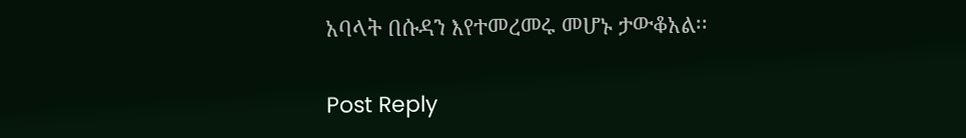አባላት በሱዳን እየተመረመሩ መሆኑ ታውቆአል፡፡

Post Reply